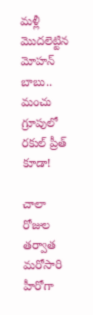మళ్లీ మొదలెట్టిన మోహన్ బాబు.. మంచు గ్రూపులో రకుల్ ప్రీత్ కూడా!

చాలా రోజుల త‌ర్వాత మరోసారి హీరోగా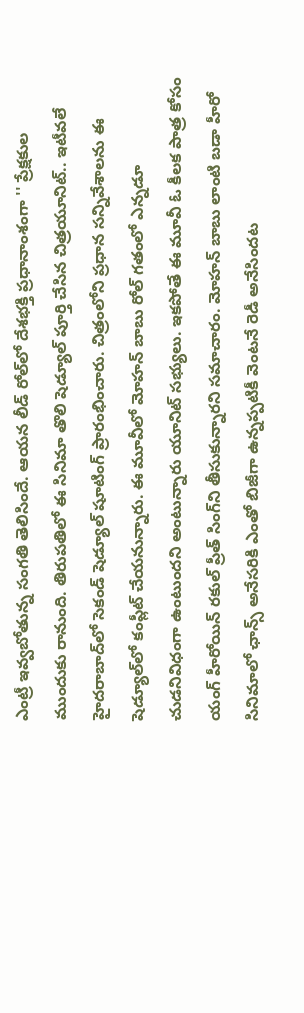ఎంట్రీ ఇవ్వబోతున్న సంగతి తెలిసిందే. ఆయన లీడ్ రోల్‌లో దేశభక్తి ప్రధానాంశంగా '' ప్రేక్షకుల ముందుకు రానుంది. తిరుపతిలో ఈ సినిమా తొలి షెడ్యూల్ పూర్తి చేసిన చిత్రయూనిట్.. ఇటీవలే హైదరాబాద్‌లో సెకండ్ షెడ్యూల్ షూటింగ్ ప్రారంభించారు. చిత్రంలోని ప్రధాన సన్నివేశాలను ఈ షెడ్యూల్‌లో కంప్లీట్ చేయనున్నారు. ఈ మూవీలో మోహన్ బాబు రోల్ గతంలో ఎన్నడూ చుడనివిధంగా ఉంటుందని అంటున్నారు యూనిట్ సభ్యులు. ఇకపోతే ఈ మూవీ ఓ కీలక పాత్ర కోసం యంగ్ హీరోయిన్ రకుల్ ప్రీత్ సింగ్‌ని తీసుకున్నారని సమాచారం. మోహన్ బాబు లాంటి బడా హీరో సినిమాలో ఛాన్స్ అనేసరికి ఎంతో బిజీగా ఉన్నప్పటికీ వెంటనే రెడీ అనేసిందట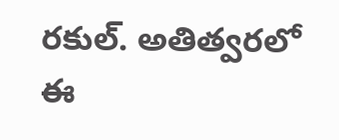రకుల్. అతిత్వరలో ఈ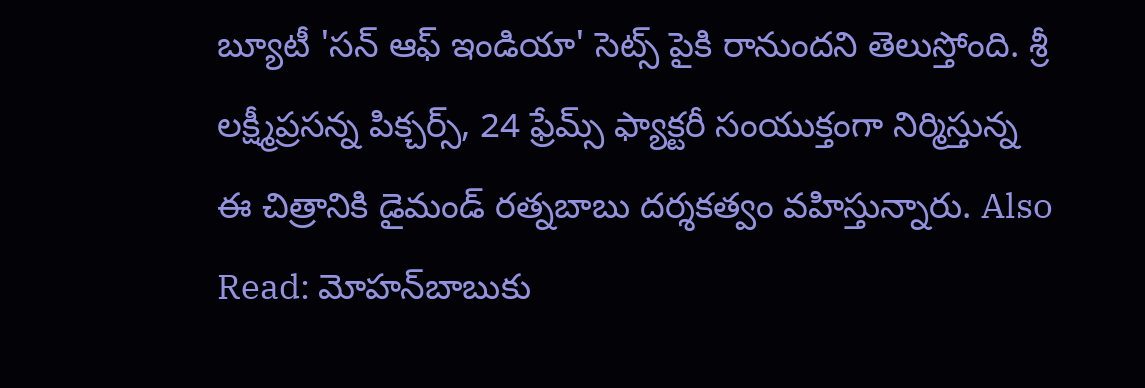బ్యూటీ 'స‌న్ ఆఫ్ ఇండియా' సెట్స్ పైకి రానుందని తెలుస్తోంది. శ్రీ ల‌క్ష్మీప్ర‌స‌న్న పిక్చ‌ర్స్‌, 24 ఫ్రేమ్స్ ఫ్యాక్ట‌రీ సంయుక్తంగా నిర్మిస్తున్న ఈ చిత్రానికి డైమండ్ ర‌త్న‌బాబు ద‌ర్శ‌క‌త్వం వ‌హిస్తున్నారు. Also Read: మోహన్‌బాబుకు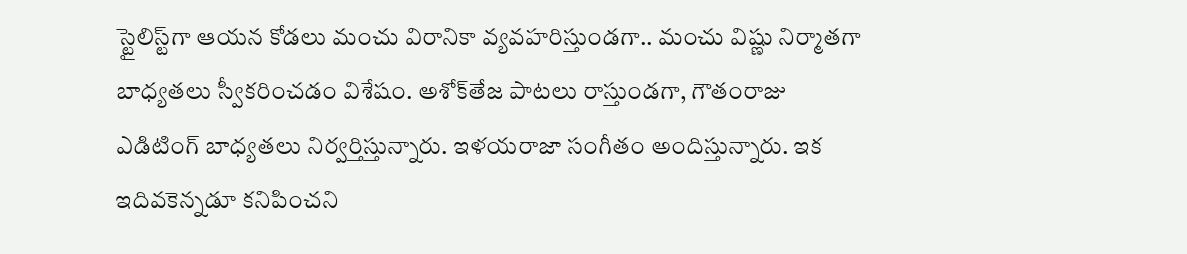స్టైలిస్ట్‌గా ఆయన కోడలు మంచు విరానికా వ్యవహరిస్తుండగా.. మంచు విష్ణు నిర్మాతగా బాధ్యతలు స్వీకరించడం విశేషం. అశోక్‌తేజ పాట‌లు రాస్తుండ‌గా, గౌతంరాజు ఎడిటింగ్ బాధ్య‌త‌లు నిర్వ‌ర్తిస్తున్నారు. ఇళయరాజా సంగీతం అందిస్తున్నారు. ఇక ఇదివకెన్నడూ కనిపించని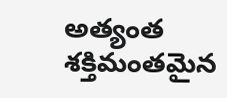అత్యంత శక్తిమంతమైన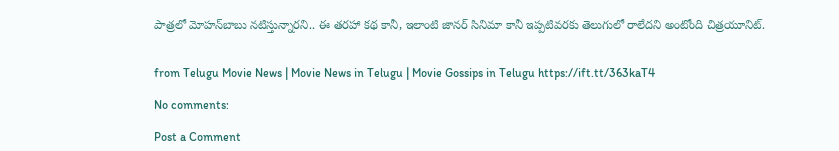పాత్రలో మోహన్‌బాబు నటిస్తున్నారని.. ఈ తరహా కథ కానీ, ఇలాంటి జానర్‌ సినిమా కానీ ఇప్పటివరకు తెలుగులో రాలేదని అంటోంది చిత్రయూనిట్.


from Telugu Movie News | Movie News in Telugu | Movie Gossips in Telugu https://ift.tt/363kaT4

No comments:

Post a Comment